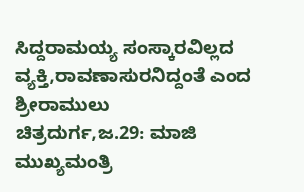ಸಿದ್ದರಾಮಯ್ಯ ಸಂಸ್ಕಾರವಿಲ್ಲದ ವ್ಯಕ್ತಿ,ರಾವಣಾಸುರನಿದ್ದಂತೆ ಎಂದ ಶ್ರೀರಾಮುಲು
ಚಿತ್ರದುರ್ಗ,ಜ.29: ಮಾಜಿ ಮುಖ್ಯಮಂತ್ರಿ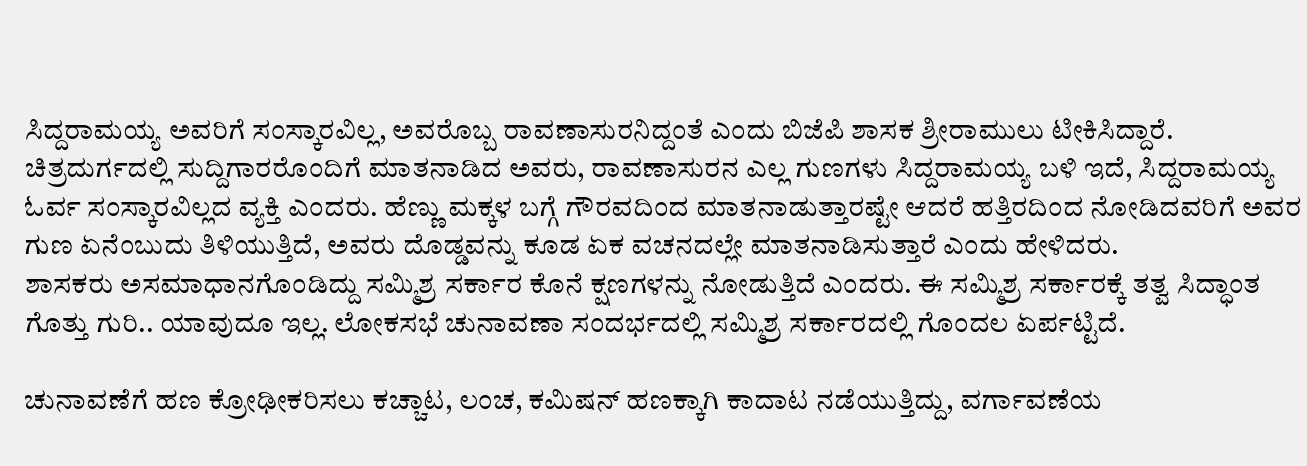ಸಿದ್ದರಾಮಯ್ಯ ಅವರಿಗೆ ಸಂಸ್ಕಾರವಿಲ್ಲ, ಅವರೊಬ್ಬ ರಾವಣಾಸುರನಿದ್ದಂತೆ ಎಂದು ಬಿಜೆಪಿ ಶಾಸಕ ಶ್ರೀರಾಮುಲು ಟೀಕಿಸಿದ್ದಾರೆ.
ಚಿತ್ರದುರ್ಗದಲ್ಲಿ ಸುದ್ದಿಗಾರರೊಂದಿಗೆ ಮಾತನಾಡಿದ ಅವರು, ರಾವಣಾಸುರನ ಎಲ್ಲ ಗುಣಗಳು ಸಿದ್ದರಾಮಯ್ಯ ಬಳಿ ಇದೆ, ಸಿದ್ದರಾಮಯ್ಯ ಓರ್ವ ಸಂಸ್ಕಾರವಿಲ್ಲದ ವ್ಯಕ್ತಿ ಎಂದರು. ಹೆಣ್ಣು ಮಕ್ಕಳ ಬಗ್ಗೆ ಗೌರವದಿಂದ ಮಾತನಾಡುತ್ತಾರಷ್ಟೇ ಆದರೆ ಹತ್ತಿರದಿಂದ ನೋಡಿದವರಿಗೆ ಅವರ ಗುಣ ಏನೆಂಬುದು ತಿಳಿಯುತ್ತಿದೆ, ಅವರು ದೊಡ್ಡವನ್ನು ಕೂಡ ಏಕ ವಚನದಲ್ಲೇ ಮಾತನಾಡಿಸುತ್ತಾರೆ ಎಂದು ಹೇಳಿದರು.
ಶಾಸಕರು ಅಸಮಾಧಾನಗೊಂಡಿದ್ದು ಸಮ್ಮಿಶ್ರ ಸರ್ಕಾರ ಕೊನೆ ಕ್ಷಣಗಳನ್ನು ನೋಡುತ್ತಿದೆ ಎಂದರು. ಈ ಸಮ್ಮಿಶ್ರ ಸರ್ಕಾರಕ್ಕೆ ತತ್ವ ಸಿದ್ಧಾಂತ ಗೊತ್ತು ಗುರಿ.. ಯಾವುದೂ ಇಲ್ಲ. ಲೋಕಸಭೆ ಚುನಾವಣಾ ಸಂದರ್ಭದಲ್ಲಿ ಸಮ್ಮಿಶ್ರ ಸರ್ಕಾರದಲ್ಲಿ ಗೊಂದಲ ಏರ್ಪಟ್ಟಿದೆ.

ಚುನಾವಣೆಗೆ ಹಣ ಕ್ರೋಢೀಕರಿಸಲು ಕಚ್ಚಾಟ, ಲಂಚ, ಕಮಿಷನ್ ಹಣಕ್ಕಾಗಿ ಕಾದಾಟ ನಡೆಯುತ್ತಿದ್ದು, ವರ್ಗಾವಣೆಯ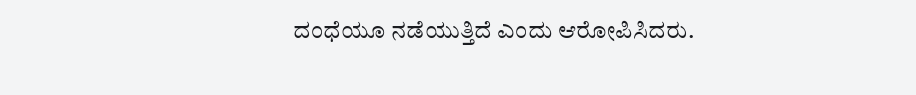ದಂಧೆಯೂ ನಡೆಯುತ್ತಿದೆ ಎಂದು ಆರೋಪಿಸಿದರು.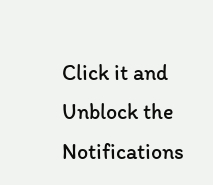Click it and Unblock the Notifications